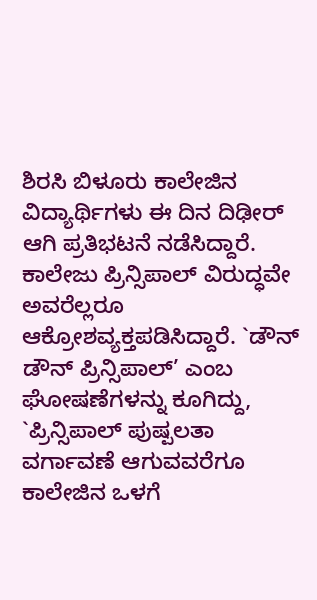ಶಿರಸಿ ಬಿಳೂರು ಕಾಲೇಜಿನ ವಿದ್ಯಾರ್ಥಿಗಳು ಈ ದಿನ ದಿಢೀರ್ ಆಗಿ ಪ್ರತಿಭಟನೆ ನಡೆಸಿದ್ದಾರೆ. ಕಾಲೇಜು ಪ್ರಿನ್ಸಿಪಾಲ್ ವಿರುದ್ಧವೇ ಅವರೆಲ್ಲರೂ ಆಕ್ರೋಶವ್ಯಕ್ತಪಡಿಸಿದ್ದಾರೆ. `ಡೌನ್ ಡೌನ್ ಪ್ರಿನ್ಸಿಪಾಲ್’ ಎಂಬ ಘೋಷಣೆಗಳನ್ನು ಕೂಗಿದ್ದು, `ಪ್ರಿನ್ಸಿಪಾಲ್ ಪುಷ್ಪಲತಾ ವರ್ಗಾವಣೆ ಆಗುವವರೆಗೂ ಕಾಲೇಜಿನ ಒಳಗೆ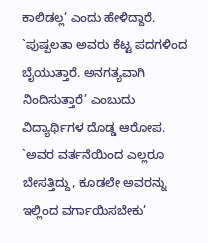ಕಾಲಿಡಲ್ಲ’ ಎಂದು ಹೇಳಿದ್ದಾರೆ.
`ಪುಷ್ಪಲತಾ ಅವರು ಕೆಟ್ಟ ಪದಗಳಿಂದ ಬೈಯುತ್ತಾರೆ. ಅನಗತ್ಯವಾಗಿ ನಿಂದಿಸುತ್ತಾರೆ’ ಎಂಬುದು ವಿದ್ಯಾರ್ಥಿಗಳ ದೊಡ್ಡ ಆರೋಪ. `ಅವರ ವರ್ತನೆಯಿಂದ ಎಲ್ಲರೂ ಬೇಸತ್ತಿದ್ದು, ಕೂಡಲೇ ಅವರನ್ನು ಇಲ್ಲಿಂದ ವರ್ಗಾಯಿಸಬೇಕು’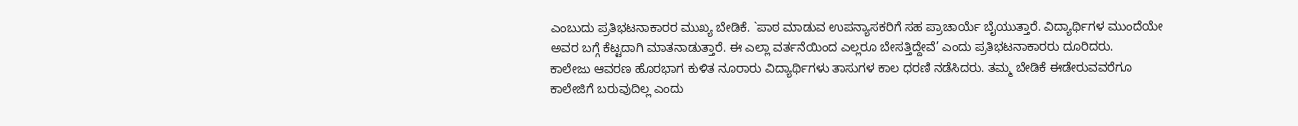ಎಂಬುದು ಪ್ರತಿಭಟನಾಕಾರರ ಮುಖ್ಯ ಬೇಡಿಕೆ. `ಪಾಠ ಮಾಡುವ ಉಪನ್ಯಾಸಕರಿಗೆ ಸಹ ಪ್ರಾಚಾರ್ಯೆ ಬೈಯುತ್ತಾರೆ. ವಿದ್ಯಾರ್ಥಿಗಳ ಮುಂದೆಯೇ ಅವರ ಬಗ್ಗೆ ಕೆಟ್ಟದಾಗಿ ಮಾತನಾಡುತ್ತಾರೆ. ಈ ಎಲ್ಲಾ ವರ್ತನೆಯಿಂದ ಎಲ್ಲರೂ ಬೇಸತ್ತಿದ್ದೇವೆ’ ಎಂದು ಪ್ರತಿಭಟನಾಕಾರರು ದೂರಿದರು.
ಕಾಲೇಜು ಆವರಣ ಹೊರಭಾಗ ಕುಳಿತ ನೂರಾರು ವಿದ್ಯಾರ್ಥಿಗಳು ತಾಸುಗಳ ಕಾಲ ಧರಣಿ ನಡೆಸಿದರು. ತಮ್ಮ ಬೇಡಿಕೆ ಈಡೇರುವವರೆಗೂ ಕಾಲೇಜಿಗೆ ಬರುವುದಿಲ್ಲ ಎಂದು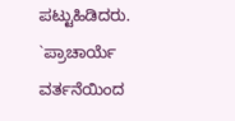ಪಟ್ಟುಹಿಡಿದರು. `ಪ್ರಾಚಾರ್ಯೆ ವರ್ತನೆಯಿಂದ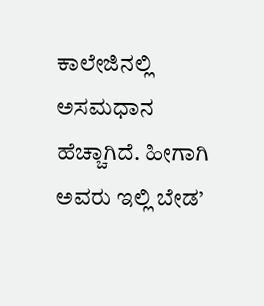ಕಾಲೇಜಿನಲ್ಲಿ ಅಸಮಧಾನ ಹೆಚ್ಚಾಗಿದೆ. ಹೀಗಾಗಿ ಅವರು ಇಲ್ಲಿ ಬೇಡ’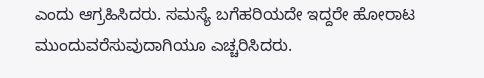ಎಂದು ಆಗ್ರಹಿಸಿದರು. ಸಮಸ್ಯೆ ಬಗೆಹರಿಯದೇ ಇದ್ದರೇ ಹೋರಾಟ ಮುಂದುವರೆಸುವುದಾಗಿಯೂ ಎಚ್ಚರಿಸಿದರು.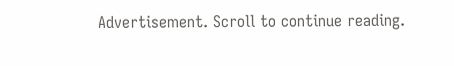Advertisement. Scroll to continue reading.